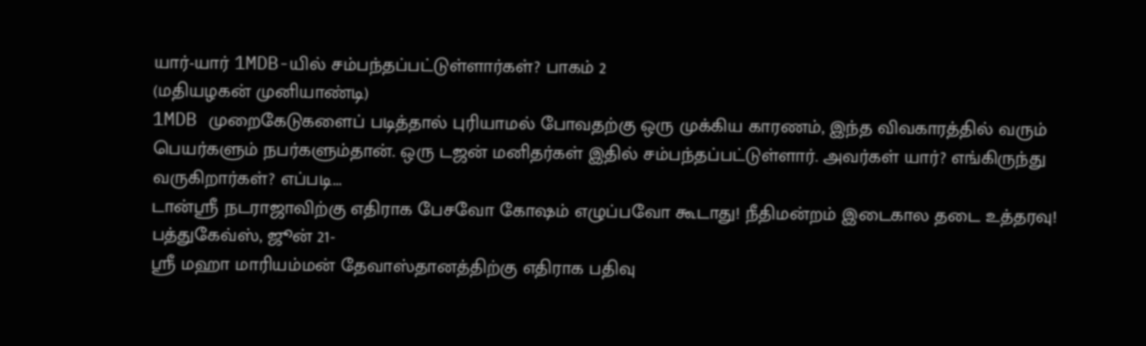யார்-யார் 1MDB-யில் சம்பந்தப்பட்டுள்ளார்கள்? பாகம் 2
(மதியழகன் முனியாண்டி)
1MDB முறைகேடுகளைப் படித்தால் புரியாமல் போவதற்கு ஒரு முக்கிய காரணம், இந்த விவகாரத்தில் வரும் பெயர்களும் நபர்களும்தான். ஒரு டஜன் மனிதர்கள் இதில் சம்பந்தப்பட்டுள்ளார். அவர்கள் யார்? எங்கிருந்து வருகிறார்கள்? எப்படி...
டான்ஸ்ரீ நடராஜாவிற்கு எதிராக பேசவோ கோஷம் எழுப்பவோ கூடாது! நீதிமன்றம் இடைகால தடை உத்தரவு!
பத்துகேவ்ஸ், ஜூன் 21-
ஸ்ரீ மஹா மாரியம்மன் தேவாஸ்தானத்திற்கு எதிராக பதிவு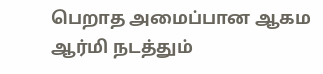பெறாத அமைப்பான ஆகம ஆர்மி நடத்தும்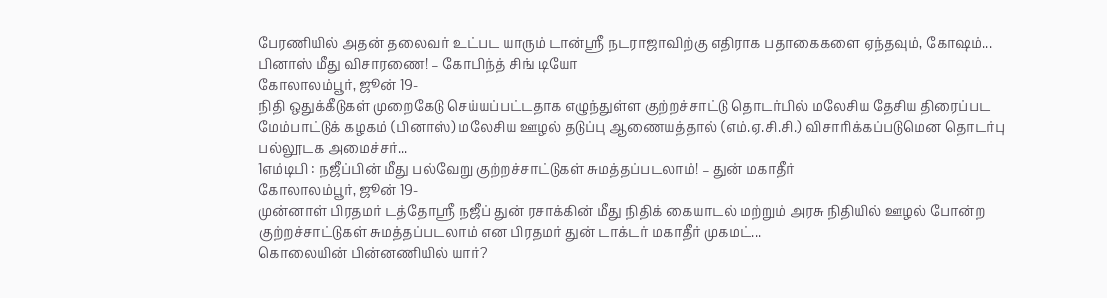பேரணியில் அதன் தலைவர் உட்பட யாரும் டான்ஸ்ரீ நடராஜாவிற்கு எதிராக பதாகைகளை ஏந்தவும், கோஷம்...
பினாஸ் மீது விசாரணை! – கோபிந்த் சிங் டியோ
கோலாலம்பூர், ஜூன் 19-
நிதி ஒதுக்கீடுகள் முறைகேடு செய்யப்பட்டதாக எழுந்துள்ள குற்றச்சாட்டு தொடர்பில் மலேசிய தேசிய திரைப்பட மேம்பாட்டுக் கழகம் (பினாஸ்) மலேசிய ஊழல் தடுப்பு ஆணையத்தால் (எம்.ஏ.சி.சி.) விசாரிக்கப்படுமென தொடர்பு பல்லூடக அமைச்சர்...
1எம்டிபி : நஜீப்பின் மீது பல்வேறு குற்றச்சாட்டுகள் சுமத்தப்படலாம்! – துன் மகாதீர்
கோலாலம்பூர், ஜூன் 19-
முன்னாள் பிரதமர் டத்தோஸ்ரீ நஜீப் துன் ரசாக்கின் மீது நிதிக் கையாடல் மற்றும் அரசு நிதியில் ஊழல் போன்ற குற்றச்சாட்டுகள் சுமத்தப்படலாம் என பிரதமர் துன் டாக்டர் மகாதீர் முகமட்...
கொலையின் பின்னணியில் யார்?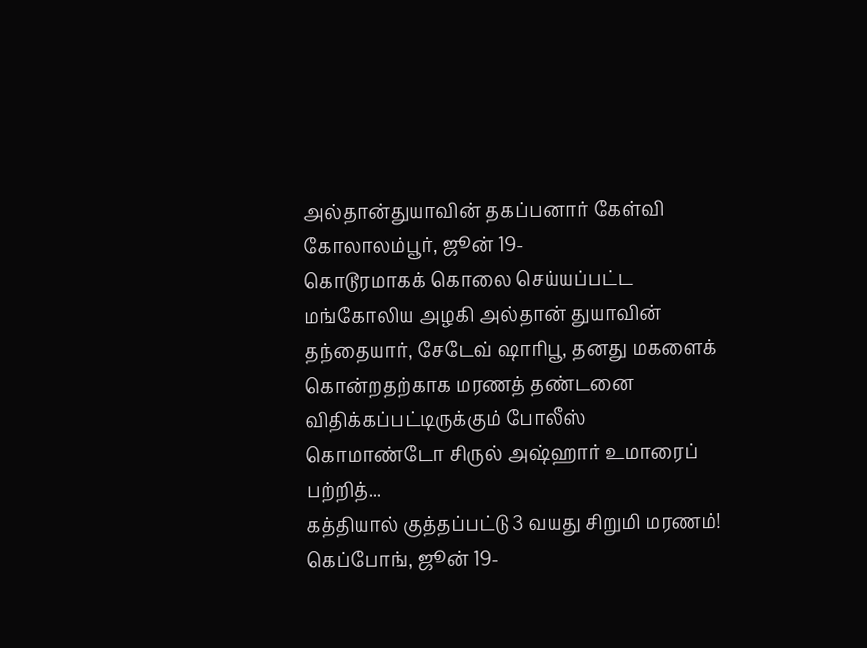அல்தான்துயாவின் தகப்பனார் கேள்வி
கோலாலம்பூர், ஜூன் 19-
கொடூரமாகக் கொலை செய்யப்பட்ட மங்கோலிய அழகி அல்தான் துயாவின் தந்தையார், சேடேவ் ஷாரிபூ, தனது மகளைக் கொன்றதற்காக மரணத் தண்டனை விதிக்கப்பட்டிருக்கும் போலீஸ் கொமாண்டோ சிருல் அஷ்ஹார் உமாரைப் பற்றித்...
கத்தியால் குத்தப்பட்டு 3 வயது சிறுமி மரணம்!
கெப்போங், ஜூன் 19-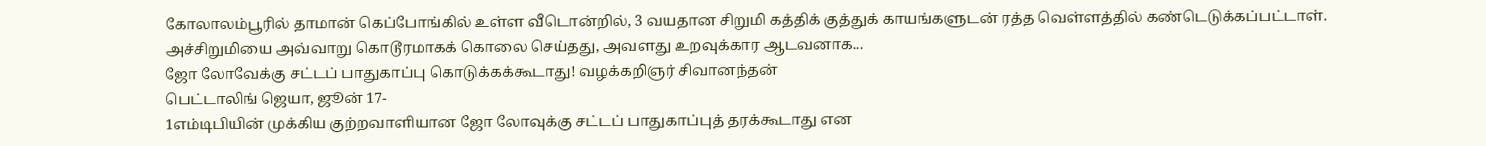கோலாலம்பூரில் தாமான் கெப்போங்கில் உள்ள வீடொன்றில், 3 வயதான சிறுமி கத்திக் குத்துக் காயங்களுடன் ரத்த வெள்ளத்தில் கண்டெடுக்கப்பட்டாள். அச்சிறுமியை அவ்வாறு கொடூரமாகக் கொலை செய்தது, அவளது உறவுக்கார ஆடவனாக...
ஜோ லோவேக்கு சட்டப் பாதுகாப்பு கொடுக்கக்கூடாது! வழக்கறிஞர் சிவானந்தன்
பெட்டாலிங் ஜெயா, ஜூன் 17-
1எம்டிபியின் முக்கிய குற்றவாளியான ஜோ லோவுக்கு சட்டப் பாதுகாப்புத் தரக்கூடாது என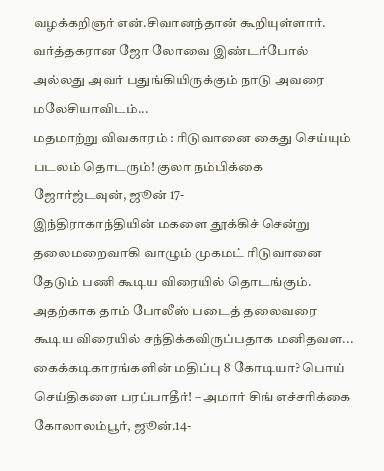வழக்கறிஞர் என்.சிவானந்தான் கூறியுள்ளார்.
வர்த்தகரான ஜோ லோவை இண்டர்போல் அல்லது அவர் பதுங்கியிருக்கும் நாடு அவரை மலேசியாவிடம்...
மதமாற்று விவகாரம் : ரிடுவானை கைது செய்யும் படலம் தொடரும்! குலா நம்பிக்கை
ஜோர்ஜ்டவுன், ஜூன் 17-
இந்திராகாந்தியின் மகளை தூக்கிச் சென்று தலைமறைவாகி வாழும் முகமட் ரிடுவானை தேடும் பணி கூடிய விரையில் தொடங்கும். அதற்காக தாம் போலீஸ் படைத் தலைவரை கூடிய விரையில் சந்திக்கவிருப்பதாக மனிதவள...
கைக்கடிகாரங்களின் மதிப்பு 8 கோடியா? பொய் செய்திகளை பரப்பாதீர்! – அமார் சிங் எச்சரிக்கை
கோலாலம்பூர், ஜூன்.14-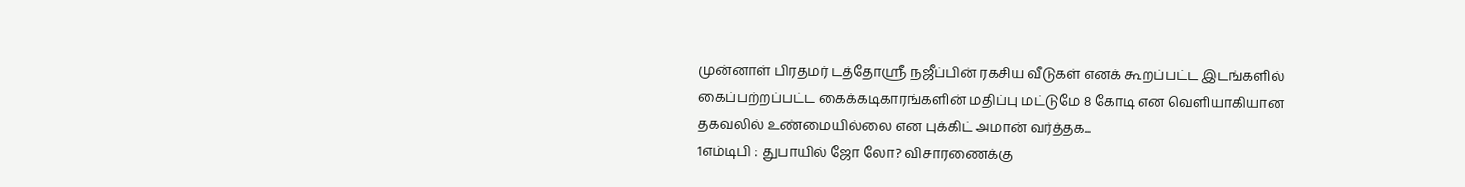முன்னாள் பிரதமர் டத்தோஸ்ரீ நஜீப்பின் ரகசிய வீடுகள் எனக் கூறப்பட்ட இடங்களில் கைப்பற்றப்பட்ட கைக்கடிகாரங்களின் மதிப்பு மட்டுமே 8 கோடி என வெளியாகியான தகவலில் உண்மையில்லை என புக்கிட் அமான் வர்த்தக...
1எம்டிபி : துபாயில் ஜோ லோ? விசாரணைக்கு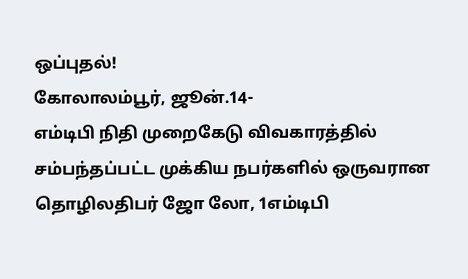ஒப்புதல்!
கோலாலம்பூர், ஜூன்.14-
எம்டிபி நிதி முறைகேடு விவகாரத்தில் சம்பந்தப்பட்ட முக்கிய நபர்களில் ஒருவரான தொழிலதிபர் ஜோ லோ, 1எம்டிபி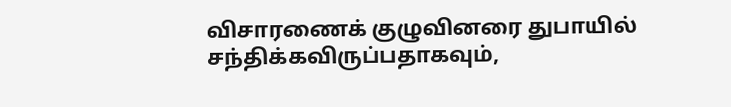விசாரணைக் குழுவினரை துபாயில் சந்திக்கவிருப்பதாகவும்,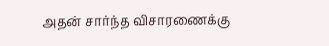அதன் சார்ந்த விசாரணைக்கு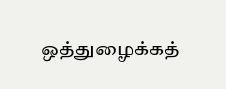ஒத்துழைக்கத்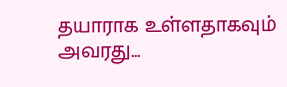தயாராக உள்ளதாகவும் அவரது...